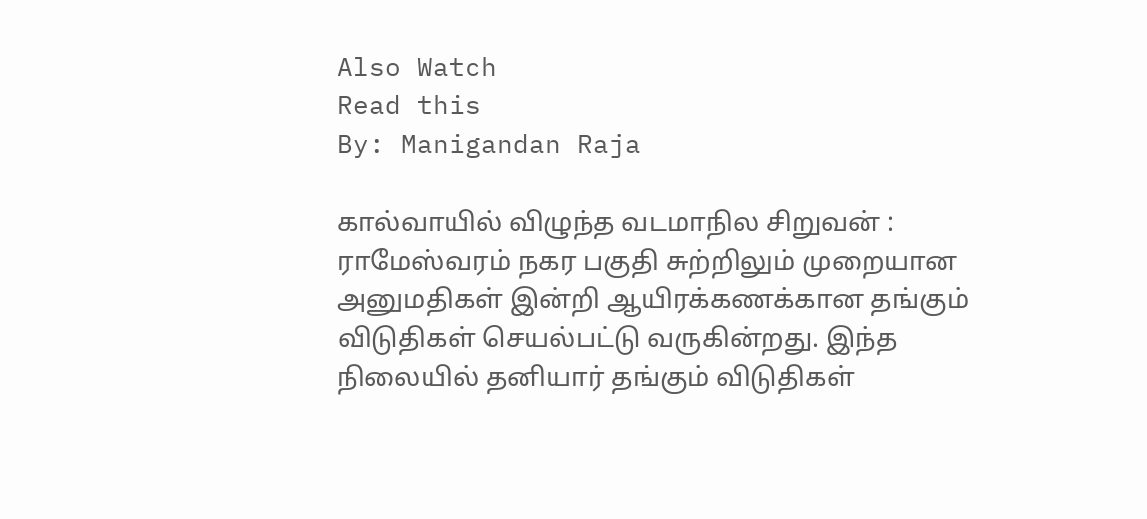Also Watch
Read this
By: Manigandan Raja

கால்வாயில் விழுந்த வடமாநில சிறுவன் :
ராமேஸ்வரம் நகர பகுதி சுற்றிலும் முறையான அனுமதிகள் இன்றி ஆயிரக்கணக்கான தங்கும் விடுதிகள் செயல்பட்டு வருகின்றது. இந்த நிலையில் தனியார் தங்கும் விடுதிகள்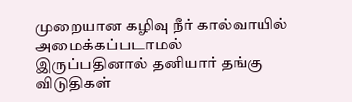முறையான கழிவு நீர் கால்வாயில் அமைக்கப்படாமல் இருப்பதினால் தனியார் தங்கு விடுதிகள்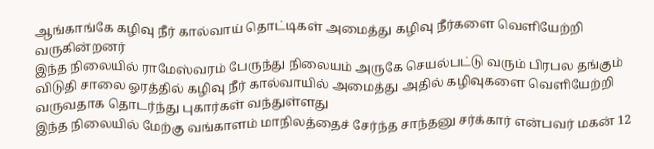ஆங்காங்கே கழிவு நீர் கால்வாய் தொட்டிகள் அமைத்து கழிவு நீர்களை வெளியேற்றி வருகின்றனர்
இந்த நிலையில் ராமேஸ்வரம் பேருந்து நிலையம் அருகே செயல்பட்டு வரும் பிரபல தங்கும் விடுதி சாலை ஓரத்தில் கழிவு நீர் கால்வாயில் அமைத்து அதில் கழிவுகளை வெளியேற்றி வருவதாக தொடர்ந்து புகார்கள் வந்துள்ளது
இந்த நிலையில் மேற்கு வங்காளம் மாநிலத்தைச் சேர்ந்த சாந்தனு சர்க்கார் என்பவர் மகன் 12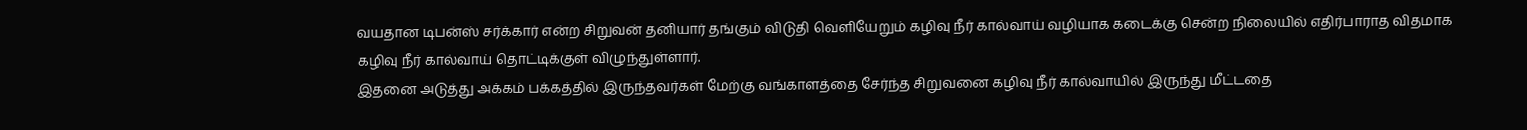வயதான டிபன்ஸ் சர்க்கார் என்ற சிறுவன் தனியார் தங்கும் விடுதி வெளியேறும் கழிவு நீர் கால்வாய் வழியாக கடைக்கு சென்ற நிலையில் எதிர்பாராத விதமாக கழிவு நீர் கால்வாய் தொட்டிக்குள் விழுந்துள்ளார்.
இதனை அடுத்து அக்கம் பக்கத்தில் இருந்தவர்கள் மேற்கு வங்காளத்தை சேர்ந்த சிறுவனை கழிவு நீர் கால்வாயில் இருந்து மீட்டதை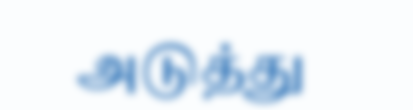அடுத்து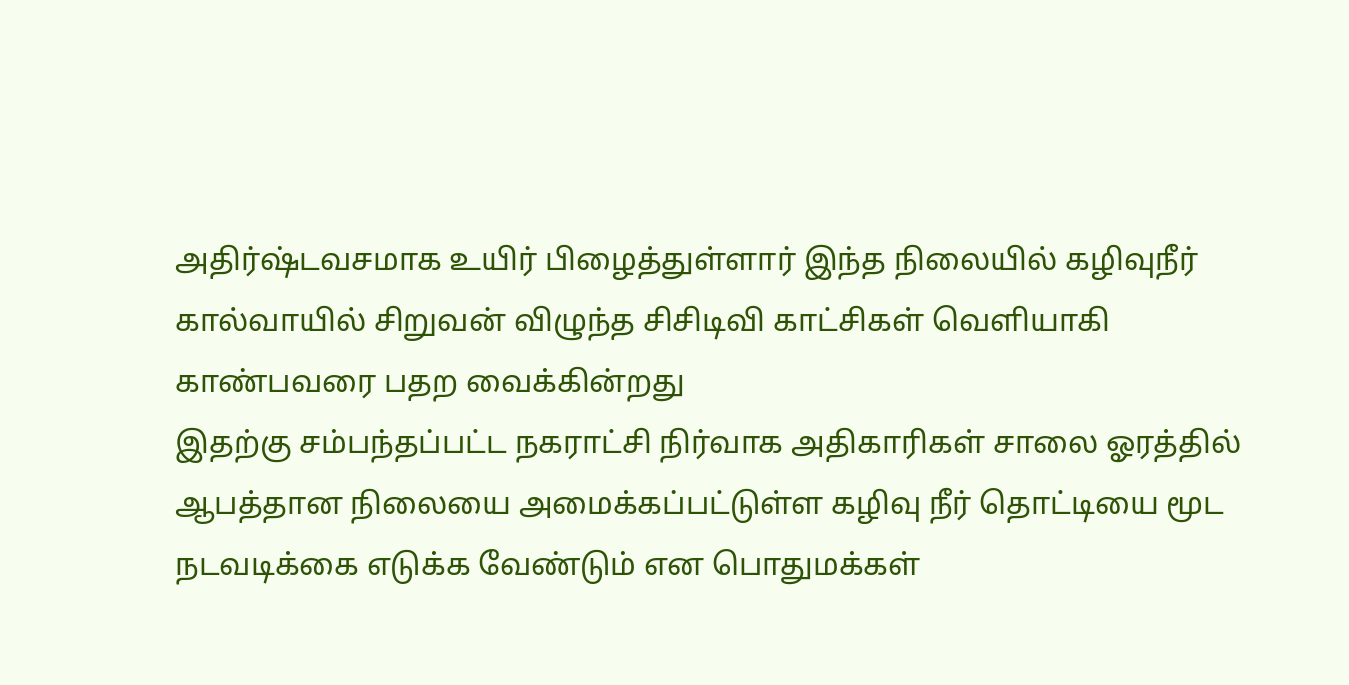அதிர்ஷ்டவசமாக உயிர் பிழைத்துள்ளார் இந்த நிலையில் கழிவுநீர் கால்வாயில் சிறுவன் விழுந்த சிசிடிவி காட்சிகள் வெளியாகி காண்பவரை பதற வைக்கின்றது
இதற்கு சம்பந்தப்பட்ட நகராட்சி நிர்வாக அதிகாரிகள் சாலை ஓரத்தில் ஆபத்தான நிலையை அமைக்கப்பட்டுள்ள கழிவு நீர் தொட்டியை மூட நடவடிக்கை எடுக்க வேண்டும் என பொதுமக்கள்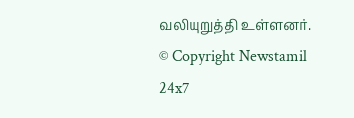வலியுறுத்தி உள்ளனர்.
© Copyright Newstamil 24x7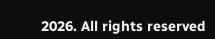2026. All rights reserved